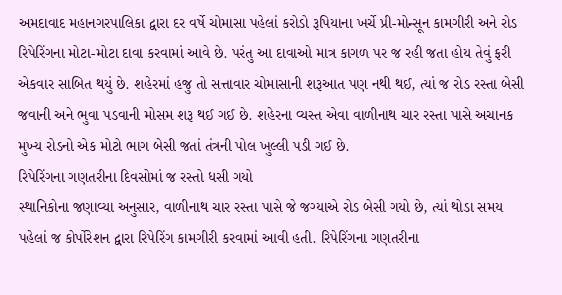અમદાવાદ મહાનગરપાલિકા દ્વારા દર વર્ષે ચોમાસા પહેલાં કરોડો રૂપિયાના ખર્ચે પ્રી-મોન્સૂન કામગીરી અને રોડ રિપેરિંગના મોટા-મોટા દાવા કરવામાં આવે છે. પરંતુ આ દાવાઓ માત્ર કાગળ પર જ રહી જતા હોય તેવું ફરી એકવાર સાબિત થયું છે. શહેરમાં હજુ તો સત્તાવાર ચોમાસાની શરૂઆત પણ નથી થઈ, ત્યાં જ રોડ રસ્તા બેસી જવાની અને ભુવા પડવાની મોસમ શરૂ થઈ ગઈ છે. શહેરના વ્યસ્ત એવા વાળીનાથ ચાર રસ્તા પાસે અચાનક મુખ્ય રોડનો એક મોટો ભાગ બેસી જતાં તંત્રની પોલ ખુલ્લી પડી ગઈ છે.
રિપેરિંગના ગણતરીના દિવસોમાં જ રસ્તો ધસી ગયો
સ્થાનિકોના જણાવ્યા અનુસાર, વાળીનાથ ચાર રસ્તા પાસે જે જગ્યાએ રોડ બેસી ગયો છે, ત્યાં થોડા સમય પહેલાં જ કોર્પોરેશન દ્વારા રિપેરિંગ કામગીરી કરવામાં આવી હતી. રિપેરિંગના ગણતરીના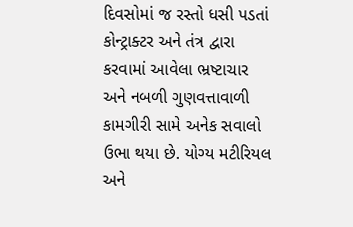દિવસોમાં જ રસ્તો ધસી પડતાં કોન્ટ્રાક્ટર અને તંત્ર દ્વારા કરવામાં આવેલા ભ્રષ્ટાચાર અને નબળી ગુણવત્તાવાળી કામગીરી સામે અનેક સવાલો ઉભા થયા છે. યોગ્ય મટીરિયલ અને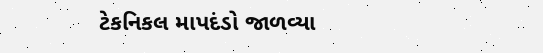ટેકનિકલ માપદંડો જાળવ્યા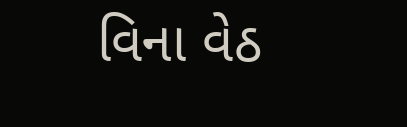વિના વેઠ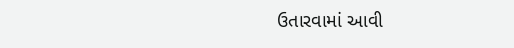ઉતારવામાં આવી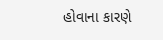હોવાના કારણે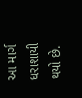આ માર્ગ ધરાશાયી થયો છે.